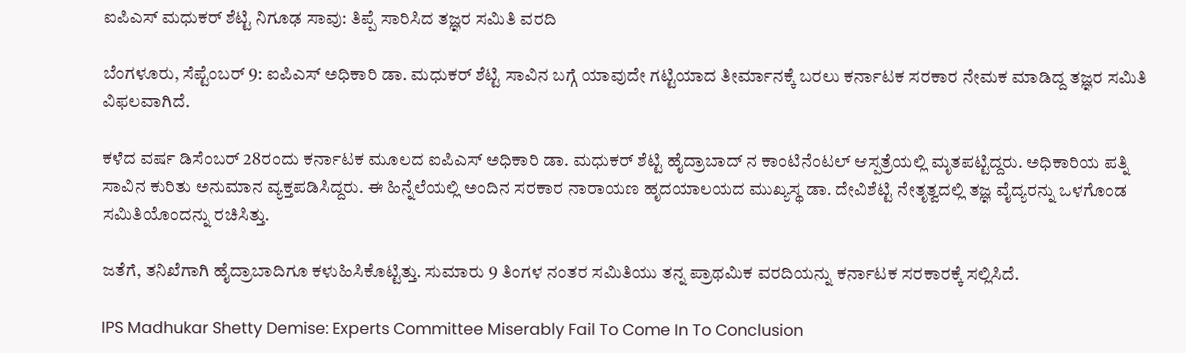ಐಪಿಎಸ್ ಮಧುಕರ್ ಶೆಟ್ಟಿ ನಿಗೂಢ ಸಾವು: ತಿಪ್ಪೆ ಸಾರಿಸಿದ ತಜ್ಞರ ಸಮಿತಿ ವರದಿ

ಬೆಂಗಳೂರು, ಸೆಪ್ಟೆಂಬರ್ 9: ಐಪಿಎಸ್ ಅಧಿಕಾರಿ ಡಾ. ಮಧುಕರ್ ಶೆಟ್ಟಿ ಸಾವಿನ ಬಗ್ಗೆ ಯಾವುದೇ ಗಟ್ಟಿಯಾದ ತೀರ್ಮಾನಕ್ಕೆ ಬರಲು ಕರ್ನಾಟಕ ಸರಕಾರ ನೇಮಕ ಮಾಡಿದ್ದ ತಜ್ಞರ ಸಮಿತಿ ವಿಫಲವಾಗಿದೆ.

ಕಳೆದ ವರ್ಷ ಡಿಸೆಂಬರ್‌ 28ರಂದು ಕರ್ನಾಟಕ ಮೂಲದ ಐಪಿಎಸ್ ಅಧಿಕಾರಿ ಡಾ. ಮಧುಕರ್ ಶೆಟ್ಟಿ ಹೈದ್ರಾಬಾದ್ ನ ಕಾಂಟಿನೆಂಟಲ್ ಆಸ್ಪತ್ರೆಯಲ್ಲಿ ಮೃತಪಟ್ಟಿದ್ದರು. ಅಧಿಕಾರಿಯ ಪತ್ನಿ ಸಾವಿನ ಕುರಿತು ಅನುಮಾನ ವ್ಯಕ್ತಪಡಿಸಿದ್ದರು. ಈ ಹಿನ್ನೆಲೆಯಲ್ಲಿ ಅಂದಿನ ಸರಕಾರ ನಾರಾಯಣ ಹೃದಯಾಲಯದ ಮುಖ್ಯಸ್ಥ ಡಾ. ದೇವಿಶೆಟ್ಟಿ ನೇತೃತ್ವದಲ್ಲಿ ತಜ್ಞ ವೈದ್ಯರನ್ನು ಒಳಗೊಂಡ ಸಮಿತಿಯೊಂದನ್ನು ರಚಿಸಿತ್ತು.

ಜತೆಗೆ, ತನಿಖೆಗಾಗಿ ಹೈದ್ರಾಬಾದಿಗೂ ಕಳುಹಿಸಿಕೊಟ್ಟಿತ್ತು. ಸುಮಾರು 9 ತಿಂಗಳ ನಂತರ ಸಮಿತಿಯು ತನ್ನ ಪ್ರಾಥಮಿಕ ವರದಿಯನ್ನು ಕರ್ನಾಟಕ ಸರಕಾರಕ್ಕೆ ಸಲ್ಲಿಸಿದೆ.

IPS Madhukar Shetty Demise: Experts Committee Miserably Fail To Come In To Conclusion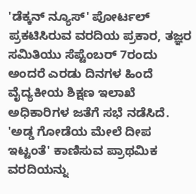'ಡೆಕ್ಕನ್ ನ್ಯೂಸ್' ಪೋರ್ಟಲ್ ಪ್ರಕಟಿಸಿರುವ ವರದಿಯ ಪ್ರಕಾರ, ತಜ್ಞರ ಸಮಿತಿಯು ಸೆಪ್ಟೆಂಬರ್ 7ರಂದು ಅಂದರೆ ಎರಡು ದಿನಗಳ ಹಿಂದೆ ವೈದ್ಯಕೀಯ ಶಿಕ್ಷಣ ಇಲಾಖೆ ಅಧಿಕಾರಿಗಳ ಜತೆಗೆ ಸಭೆ ನಡೆಸಿದೆ. 'ಅಡ್ಡ ಗೋಡೆಯ ಮೇಲೆ ದೀಪ ಇಟ್ಟಂತೆ' ಕಾಣಿಸುವ ಪ್ರಾಥಮಿಕ ವರದಿಯನ್ನು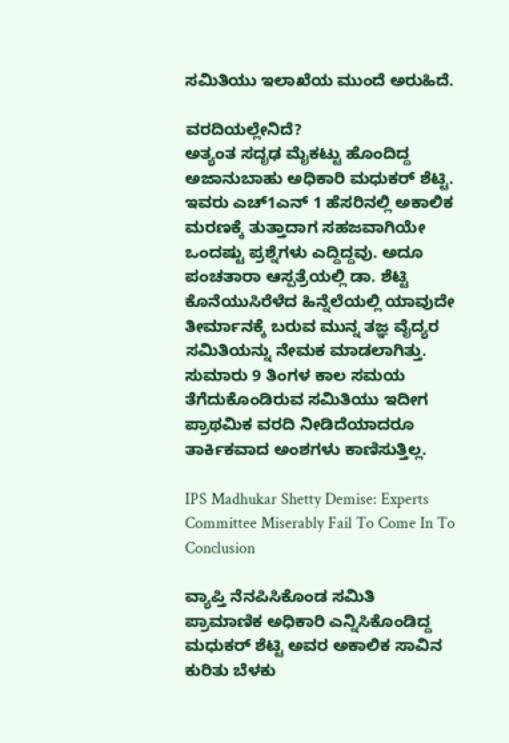ಸಮಿತಿಯು ಇಲಾಖೆಯ ಮುಂದೆ ಅರುಹಿದೆ.

ವರದಿಯಲ್ಲೇನಿದೆ?
ಅತ್ಯಂತ ಸದೃಢ ಮೈಕಟ್ಟು ಹೊಂದಿದ್ದ ಅಜಾನುಬಾಹು ಅಧಿಕಾರಿ ಮಧುಕರ್ ಶೆಟ್ಟಿ. ಇವರು ಎಚ್‌1ಎನ್ 1 ಹೆಸರಿನಲ್ಲಿ ಅಕಾಲಿಕ ಮರಣಕ್ಕೆ ತುತ್ತಾದಾಗ ಸಹಜವಾಗಿಯೇ ಒಂದಷ್ಟು ಪ್ರಶ್ನೆಗಳು ಎದ್ದಿದ್ದವು. ಅದೂ ಪಂಚತಾರಾ ಆಸ್ಪತ್ರೆಯಲ್ಲಿ ಡಾ. ಶೆಟ್ಟಿ ಕೊನೆಯುಸಿರೆಳೆದ ಹಿನ್ನೆಲೆಯಲ್ಲಿ ಯಾವುದೇ ತೀರ್ಮಾನಕ್ಕೆ ಬರುವ ಮುನ್ನ ತಜ್ಞ ವೈದ್ಯರ ಸಮಿತಿಯನ್ನು ನೇಮಕ ಮಾಡಲಾಗಿತ್ತು. ಸುಮಾರು 9 ತಿಂಗಳ ಕಾಲ ಸಮಯ ತೆಗೆದುಕೊಂಡಿರುವ ಸಮಿತಿಯು ಇದೀಗ ಪ್ರಾಥಮಿಕ ವರದಿ ನೀಡಿದೆಯಾದರೂ ತಾರ್ಕಿಕವಾದ ಅಂಶಗಳು ಕಾಣಿಸುತ್ತಿಲ್ಲ.

IPS Madhukar Shetty Demise: Experts Committee Miserably Fail To Come In To Conclusion

ವ್ಯಾಪ್ತಿ ನೆನಪಿಸಿಕೊಂಡ ಸಮಿತಿ
ಪ್ರಾಮಾಣಿಕ ಅಧಿಕಾರಿ ಎನ್ನಿಸಿಕೊಂಡಿದ್ದ ಮಧುಕರ್ ಶೆಟ್ಟಿ ಅವರ ಅಕಾಲಿಕ ಸಾವಿನ ಕುರಿತು ಬೆಳಕು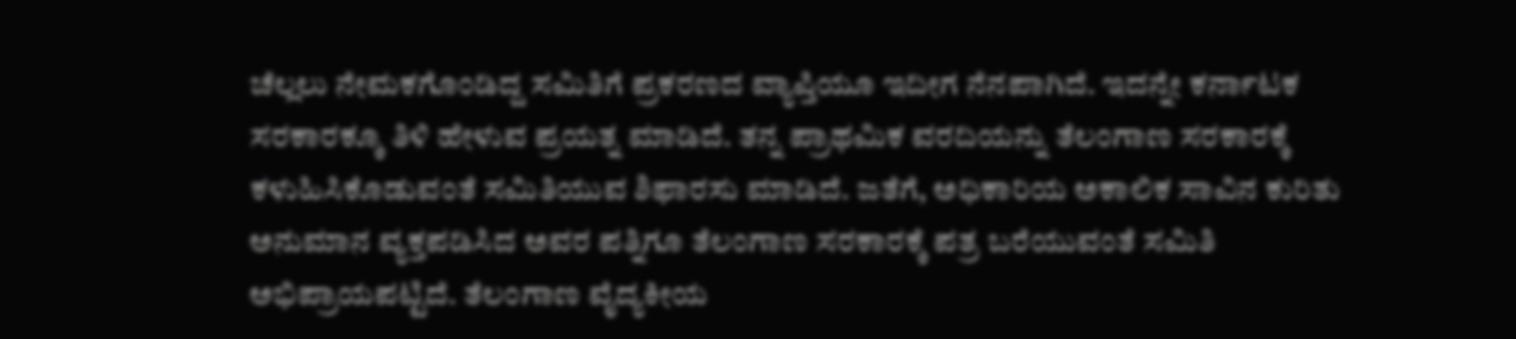ಚೆಲ್ಲಲು ನೇಮಕಗೊಂಡಿದ್ದ ಸಮಿತಿಗೆ ಪ್ರಕರಣದ ವ್ಯಾಪ್ತಿಯೂ ಇದೀಗ ನೆನಪಾಗಿದೆ. ಇದನ್ನೇ ಕರ್ನಾಟಕ ಸರಕಾರಕ್ಕೂ ತಿಳಿ ಹೇಳುವ ಪ್ರಯತ್ನ ಮಾಡಿದೆ. ತನ್ನ ಪ್ರಾಥಮಿಕ ವರದಿಯನ್ನು ತೆಲಂಗಾಣ ಸರಕಾರಕ್ಕೆ ಕಳುಹಿಸಿಕೊಡುವಂತೆ ಸಮಿತಿಯುವ ಶಿಫಾರಸು ಮಾಡಿದೆ. ಜತೆಗೆ, ಅಧಿಕಾರಿಯ ಅಕಾಲಿಕ ಸಾವಿನ ಕುರಿತು ಅನುಮಾನ ವ್ಯಕ್ತಪಡಿಸಿದ ಅವರ ಪತ್ನಿಗೂ ತೆಲಂಗಾಣ ಸರಕಾರಕ್ಕೆ ಪತ್ರ ಬರೆಯುವಂತೆ ಸಮಿತಿ ಅಭಿಪ್ರಾಯಪಟ್ಟಿದೆ. ತೆಲಂಗಾಣ ವೈದ್ಯಕೀಯ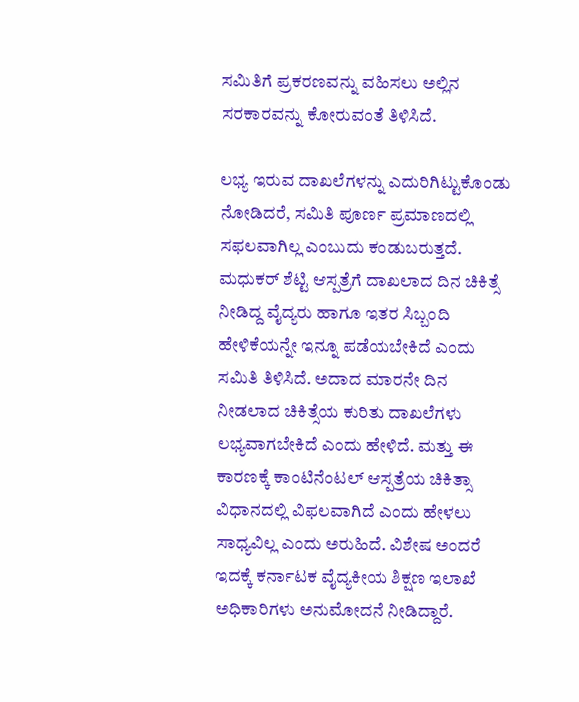ಸಮಿತಿಗೆ ಪ್ರಕರಣವನ್ನು ವಹಿಸಲು ಅಲ್ಲಿನ ಸರಕಾರವನ್ನು ಕೋರುವಂತೆ ತಿಳಿಸಿದೆ.

ಲಭ್ಯ ಇರುವ ದಾಖಲೆಗಳನ್ನು ಎದುರಿಗಿಟ್ಟುಕೊಂಡು ನೋಡಿದರೆ, ಸಮಿತಿ ಪೂರ್ಣ ಪ್ರಮಾಣದಲ್ಲಿ ಸಫಲವಾಗಿಲ್ಲ ಎಂಬುದು ಕಂಡುಬರುತ್ತದೆ. ಮಧುಕರ್ ಶೆಟ್ಟಿ ಆಸ್ಪತ್ರೆಗೆ ದಾಖಲಾದ ದಿನ ಚಿಕಿತ್ಸೆ ನೀಡಿದ್ದ ವೈದ್ಯರು ಹಾಗೂ ಇತರ ಸಿಬ್ಬಂದಿ ಹೇಳಿಕೆಯನ್ನೇ ಇನ್ನೂ ಪಡೆಯಬೇಕಿದೆ ಎಂದು ಸಮಿತಿ ತಿಳಿಸಿದೆ. ಅದಾದ ಮಾರನೇ ದಿನ ನೀಡಲಾದ ಚಿಕಿತ್ಸೆಯ ಕುರಿತು ದಾಖಲೆಗಳು ಲಭ್ಯವಾಗಬೇಕಿದೆ ಎಂದು ಹೇಳಿದೆ. ಮತ್ತು ಈ ಕಾರಣಕ್ಕೆ ಕಾಂಟಿನೆಂಟಲ್ ಆಸ್ಪತ್ರೆಯ ಚಿಕಿತ್ಸಾ ವಿಧಾನದಲ್ಲಿ ವಿಫಲವಾಗಿದೆ ಎಂದು ಹೇಳಲು ಸಾಧ್ಯವಿಲ್ಲ ಎಂದು ಅರುಹಿದೆ. ವಿಶೇಷ ಅಂದರೆ ಇದಕ್ಕೆ ಕರ್ನಾಟಕ ವೈದ್ಯಕೀಯ ಶಿಕ್ಷಣ ಇಲಾಖೆ ಅಧಿಕಾರಿಗಳು ಅನುಮೋದನೆ ನೀಡಿದ್ದಾರೆ.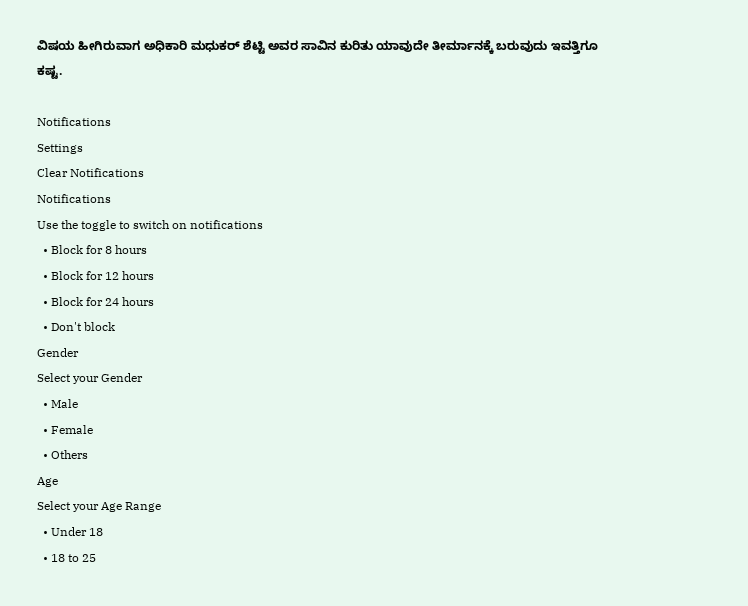ವಿಷಯ ಹೀಗಿರುವಾಗ ಅಧಿಕಾರಿ ಮಧುಕರ್ ಶೆಟ್ಟಿ ಅವರ ಸಾವಿನ ಕುರಿತು ಯಾವುದೇ ತೀರ್ಮಾನಕ್ಕೆ ಬರುವುದು ಇವತ್ತಿಗೂ ಕಷ್ಟ.

Notifications
Settings
Clear Notifications
Notifications
Use the toggle to switch on notifications
  • Block for 8 hours
  • Block for 12 hours
  • Block for 24 hours
  • Don't block
Gender
Select your Gender
  • Male
  • Female
  • Others
Age
Select your Age Range
  • Under 18
  • 18 to 25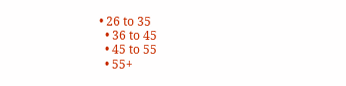• 26 to 35
  • 36 to 45
  • 45 to 55
  • 55+